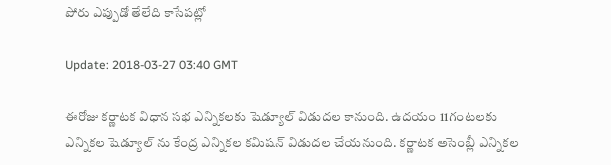పోరు ఎప్పుడో తేలేది కాసేపట్లో

Update: 2018-03-27 03:40 GMT

ఈరోజు కర్ణాటక విధాన సభ ఎన్నికలకు షెడ్యూల్ విడుదల కానుంది. ఉదయం 11గంటలకు ఎన్నికల షెడ్యూల్ ను కేంద్ర ఎన్నికల కమిషన్ విడుదల చేయనుంది. కర్ణాటక అసెంబ్లీ ఎన్నికల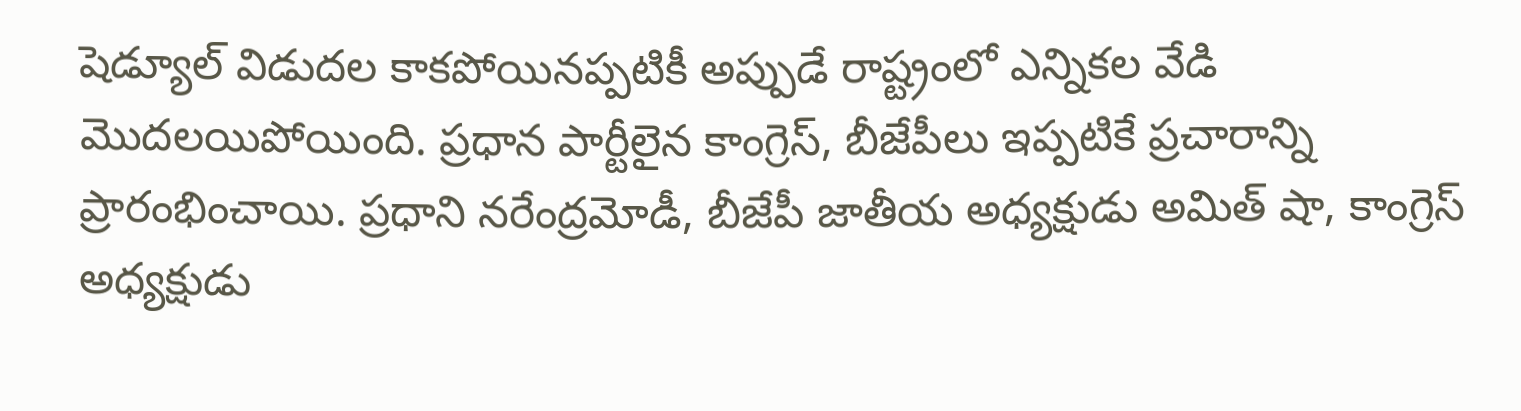షెడ్యూల్ విడుదల కాకపోయినప్పటికీ అప్పుడే రాష్ట్రంలో ఎన్నికల వేడి మొదలయిపోయింది. ప్రధాన పార్టీలైన కాంగ్రెస్, బీజేపీలు ఇప్పటికే ప్రచారాన్ని ప్రారంభించాయి. ప్రధాని నరేంద్రమోడీ, బీజేపీ జాతీయ అధ్యక్షుడు అమిత్ షా, కాంగ్రెస్ అధ్యక్షుడు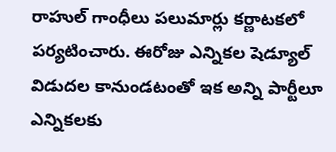రాహుల్ గాంధీలు పలుమార్లు కర్ణాటకలో పర్యటించారు. ఈరోజు ఎన్నికల షెడ్యూల్ విడుదల కానుండటంతో ఇక అన్ని పార్టీలూ ఎన్నికలకు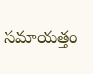సమాయత్తం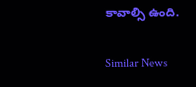కావాల్సి ఉంది.

Similar News